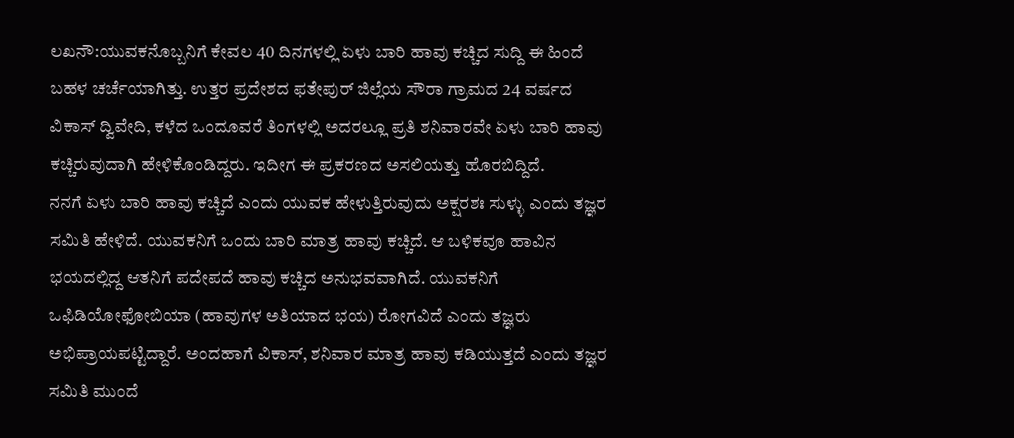ಲಖನೌ:ಯುವಕನೊಬ್ಬನಿಗೆ ಕೇವಲ 40 ದಿನಗಳಲ್ಲಿ ಏಳು ಬಾರಿ ಹಾವು ಕಚ್ಚಿದ ಸುದ್ದಿ ಈ ಹಿಂದೆ ಬಹಳ ಚರ್ಚೆಯಾಗಿತ್ತು. ಉತ್ತರ ಪ್ರದೇಶದ ಫತೇಪುರ್ ಜಿಲ್ಲೆಯ ಸೌರಾ ಗ್ರಾಮದ 24 ವರ್ಷದ ವಿಕಾಸ್ ದ್ವಿವೇದಿ, ಕಳೆದ ಒಂದೂವರೆ ತಿಂಗಳಲ್ಲಿ ಅದರಲ್ಲೂ ಪ್ರತಿ ಶನಿವಾರವೇ ಏಳು ಬಾರಿ ಹಾವು ಕಚ್ಚಿರುವುದಾಗಿ ಹೇಳಿಕೊಂಡಿದ್ದರು. ಇದೀಗ ಈ ಪ್ರಕರಣದ ಅಸಲಿಯತ್ತು ಹೊರಬಿದ್ದಿದೆ.
ನನಗೆ ಏಳು ಬಾರಿ ಹಾವು ಕಚ್ಚಿದೆ ಎಂದು ಯುವಕ ಹೇಳುತ್ತಿರುವುದು ಅಕ್ಷರಶಃ ಸುಳ್ಳು ಎಂದು ತಜ್ಞರ ಸಮಿತಿ ಹೇಳಿದೆ. ಯುವಕನಿಗೆ ಒಂದು ಬಾರಿ ಮಾತ್ರ ಹಾವು ಕಚ್ಚಿದೆ. ಆ ಬಳಿಕವೂ ಹಾವಿನ ಭಯದಲ್ಲಿದ್ದ ಆತನಿಗೆ ಪದೇಪದೆ ಹಾವು ಕಚ್ಚಿದ ಅನುಭವವಾಗಿದೆ. ಯುವಕನಿಗೆ ಒಫಿಡಿಯೋಫೋಬಿಯಾ (ಹಾವುಗಳ ಅತಿಯಾದ ಭಯ) ರೋಗವಿದೆ ಎಂದು ತಜ್ಞರು ಅಭಿಪ್ರಾಯಪಟ್ಟಿದ್ದಾರೆ. ಅಂದಹಾಗೆ ವಿಕಾಸ್, ಶನಿವಾರ ಮಾತ್ರ ಹಾವು ಕಡಿಯುತ್ತದೆ ಎಂದು ತಜ್ಞರ ಸಮಿತಿ ಮುಂದೆ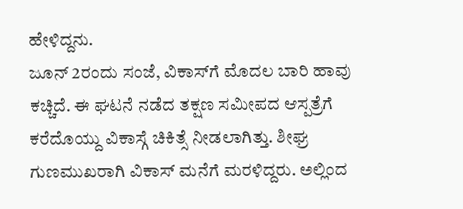ಹೇಳಿದ್ದನು.
ಜೂನ್ 2ರಂದು ಸಂಜೆ, ವಿಕಾಸ್‌ಗೆ ಮೊದಲ ಬಾರಿ ಹಾವು ಕಚ್ಚಿದೆ. ಈ ಘಟನೆ ನಡೆದ ತಕ್ಷಣ ಸಮೀಪದ ಆಸ್ಪತ್ರೆಗೆ ಕರೆದೊಯ್ದು ವಿಕಾಸ್ಗೆ ಚಿಕಿತ್ಸೆ ನೀಡಲಾಗಿತ್ತು. ಶೀಘ್ರ ಗುಣಮುಖರಾಗಿ ವಿಕಾಸ್ ಮನೆಗೆ ಮರಳಿದ್ದರು. ಅಲ್ಲಿಂದ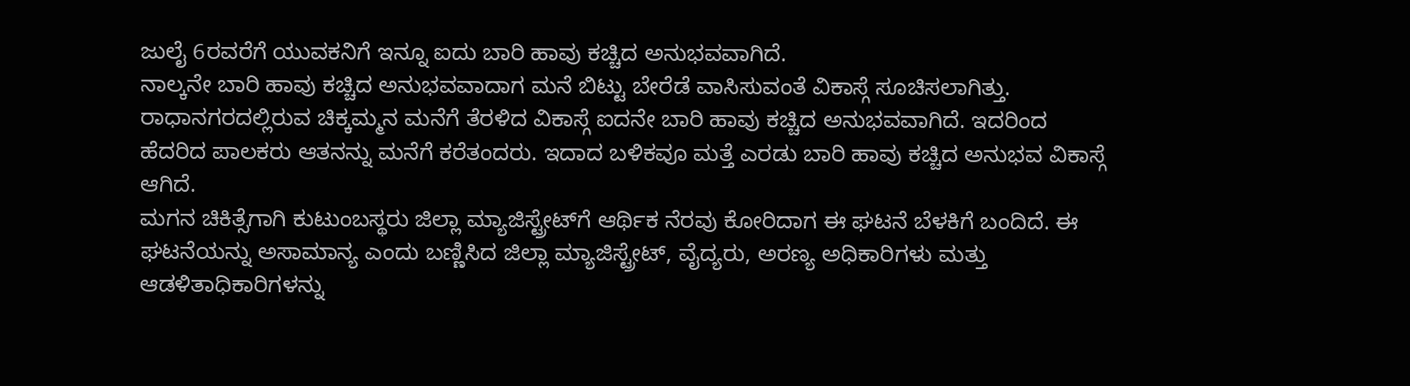ಜುಲೈ 6ರವರೆಗೆ ಯುವಕನಿಗೆ ಇನ್ನೂ ಐದು ಬಾರಿ ಹಾವು ಕಚ್ಚಿದ ಅನುಭವವಾಗಿದೆ.
ನಾಲ್ಕನೇ ಬಾರಿ ಹಾವು ಕಚ್ಚಿದ ಅನುಭವವಾದಾಗ ಮನೆ ಬಿಟ್ಟು ಬೇರೆಡೆ ವಾಸಿಸುವಂತೆ ವಿಕಾಸ್ಗೆ ಸೂಚಿಸಲಾಗಿತ್ತು. ರಾಧಾನಗರದಲ್ಲಿರುವ ಚಿಕ್ಕಮ್ಮನ ಮನೆಗೆ ತೆರಳಿದ ವಿಕಾಸ್ಗೆ ಐದನೇ ಬಾರಿ ಹಾವು ಕಚ್ಚಿದ ಅನುಭವವಾಗಿದೆ. ಇದರಿಂದ ಹೆದರಿದ ಪಾಲಕರು ಆತನನ್ನು ಮನೆಗೆ ಕರೆತಂದರು. ಇದಾದ ಬಳಿಕವೂ ಮತ್ತೆ ಎರಡು ಬಾರಿ ಹಾವು ಕಚ್ಚಿದ ಅನುಭವ ವಿಕಾಸ್ಗೆ ಆಗಿದೆ.
ಮಗನ ಚಿಕಿತ್ಸೆಗಾಗಿ ಕುಟುಂಬಸ್ಥರು ಜಿಲ್ಲಾ ಮ್ಯಾಜಿಸ್ಟ್ರೇಟ್‌ಗೆ ಆರ್ಥಿಕ ನೆರವು ಕೋರಿದಾಗ ಈ ಘಟನೆ ಬೆಳಕಿಗೆ ಬಂದಿದೆ. ಈ ಘಟನೆಯನ್ನು ಅಸಾಮಾನ್ಯ ಎಂದು ಬಣ್ಣಿಸಿದ ಜಿಲ್ಲಾ ಮ್ಯಾಜಿಸ್ಟ್ರೇಟ್, ವೈದ್ಯರು, ಅರಣ್ಯ ಅಧಿಕಾರಿಗಳು ಮತ್ತು ಆಡಳಿತಾಧಿಕಾರಿಗಳನ್ನು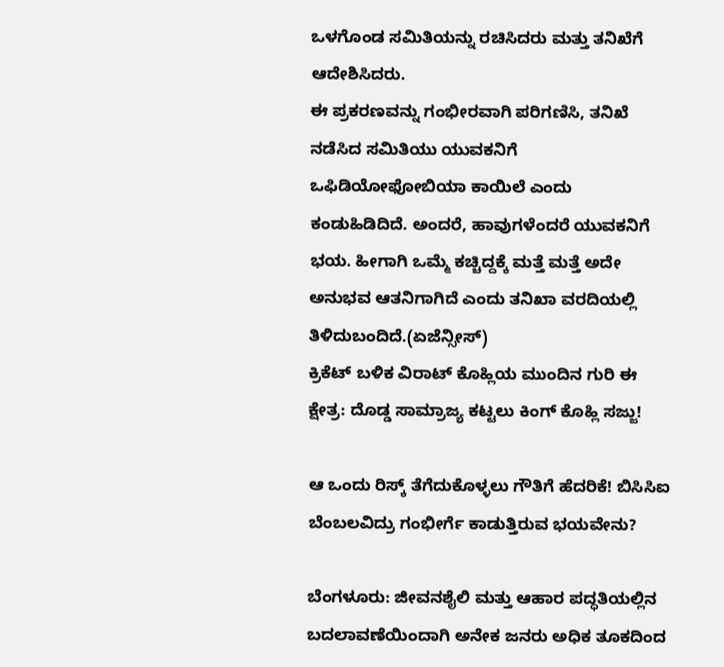ಒಳಗೊಂಡ ಸಮಿತಿಯನ್ನು ರಚಿಸಿದರು ಮತ್ತು ತನಿಖೆಗೆ ಆದೇಶಿಸಿದರು.
ಈ ಪ್ರಕರಣವನ್ನು ಗಂಭೀರವಾಗಿ ಪರಿಗಣಿಸಿ, ತನಿಖೆ ನಡೆಸಿದ ಸಮಿತಿಯು ಯುವಕನಿಗೆ ಒಫಿಡಿಯೋಫೋಬಿಯಾ ಕಾಯಿಲೆ ಎಂದು ಕಂಡುಹಿಡಿದಿದೆ. ಅಂದರೆ, ಹಾವುಗಳೆಂದರೆ ಯುವಕನಿಗೆ ಭಯ. ಹೀಗಾಗಿ ಒಮ್ಮೆ ಕಚ್ಚಿದ್ದಕ್ಕೆ ಮತ್ತೆ ಮತ್ತೆ ಅದೇ ಅನುಭವ ಆತನಿಗಾಗಿದೆ ಎಂದು ತನಿಖಾ ವರದಿಯಲ್ಲಿ ತಿಳಿದುಬಂದಿದೆ.(ಏಜೆನ್ಸೀಸ್)
ಕ್ರಿಕೆಟ್ ಬಳಿಕ ವಿರಾಟ್ ಕೊಹ್ಲಿಯ ಮುಂದಿನ ಗುರಿ ಈ ಕ್ಷೇತ್ರ: ದೊಡ್ಡ ಸಾಮ್ರಾಜ್ಯ ಕಟ್ಟಲು ಕಿಂಗ್ ಕೊಹ್ಲಿ ಸಜ್ಜು!

ಆ ಒಂದು ರಿಸ್ಕ್ ತೆಗೆದುಕೊಳ್ಳಲು ಗೌತಿಗೆ ಹೆದರಿಕೆ! ಬಿಸಿಸಿಐ ಬೆಂಬಲವಿದ್ರು ಗಂಭೀರ್ಗೆ ಕಾಡುತ್ತಿರುವ ಭಯವೇನು?

ಬೆಂಗಳೂರು: ಜೀವನಶೈಲಿ ಮತ್ತು ಆಹಾರ ಪದ್ಧತಿಯಲ್ಲಿನ ಬದಲಾವಣೆಯಿಂದಾಗಿ ಅನೇಕ ಜನರು ಅಧಿಕ ತೂಕದಿಂದ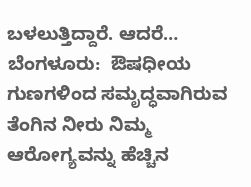ಬಳಲುತ್ತಿದ್ದಾರೆ. ಆದರೆ…
ಬೆಂಗಳೂರು:  ಔಷಧೀಯ ಗುಣಗಳಿಂದ ಸಮೃದ್ಧವಾಗಿರುವ ತೆಂಗಿನ ನೀರು ನಿಮ್ಮ  ಆರೋಗ್ಯವನ್ನು ಹೆಚ್ಚಿನ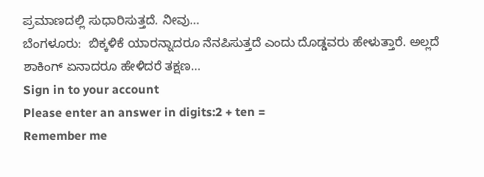ಪ್ರಮಾಣದಲ್ಲಿ ಸುಧಾರಿಸುತ್ತದೆ. ನೀವು…
ಬೆಂಗಳೂರು:  ಬಿಕ್ಕಳಿಕೆ ಯಾರನ್ನಾದರೂ ನೆನಪಿಸುತ್ತದೆ ಎಂದು ದೊಡ್ಡವರು ಹೇಳುತ್ತಾರೆ. ಅಲ್ಲದೆ ಶಾಕಿಂಗ್ ಏನಾದರೂ ಹೇಳಿದರೆ ತಕ್ಷಣ…
Sign in to your account
Please enter an answer in digits:2 + ten =
Remember me